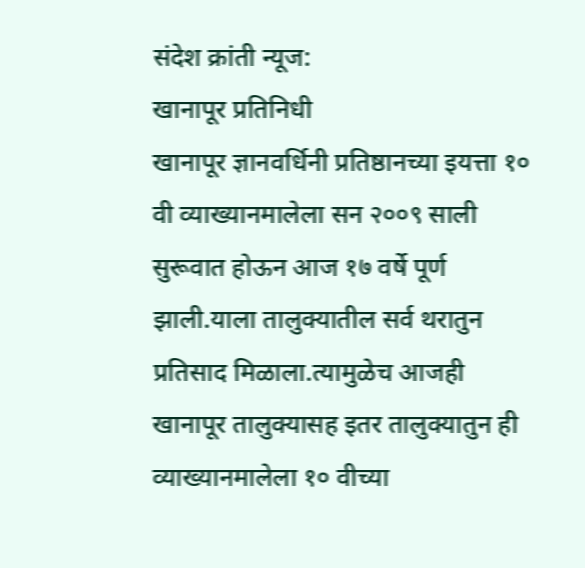संदेश क्रांती न्यूज:
खानापूर प्रतिनिधी
खानापूर ज्ञानवर्धिनी प्रतिष्ठानच्या इयत्ता १० वी व्याख्यानमालेला सन २००९ साली सुरूवात होऊन आज १७ वर्षे पूर्ण झाली.याला तालुक्यातील सर्व थरातुन प्रतिसाद मिळाला.त्यामुळेच आजही खानापूर तालुक्यासह इतर तालुक्यातुन ही व्याख्यानमालेला १० वीच्या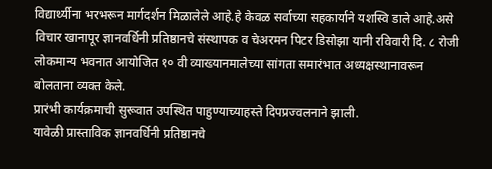विद्यार्थ्यीना भरभरून मार्गदर्शन मिळालेले आहे.हे केवळ सर्वाच्या सहकार्याने यशस्वि डाले आहे.असे विचार खानापूर ज्ञानवर्धिनी प्रतिष्ठानचे संस्थापक व चेअरमन पिटर डिसोझा यानी रविवारी दि. ८ रोजी लोकमान्य भवनात आयोजित १० वी व्याख्यानमालेच्या सांगता समारंभात अध्यक्षस्थानावरून बोलताना व्यक्त केले.
प्रारंभी कार्यक्रमाची सुरूवात उपस्थित पाहुण्याच्याहस्ते दिपप्रज्वलनाने झाली.
यावेळी प्रास्ताविक ज्ञानवर्धिनी प्रतिष्ठानचे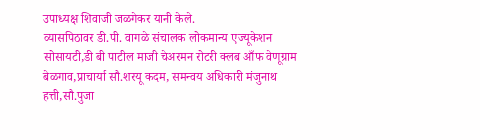उपाध्यक्ष शिवाजी जळगेकर यानी केले.
व्यासपिठावर डी.पी. वागळे संचालक लोकमान्य एज्यूकेशन सोसायटी,डी बी पाटील माजी चेअरमन रोटरी क्लब आँफ वेणूग्राम बेळगाव,प्राचार्या सौ.शरयू कदम, समन्वय अधिकारी मंजुनाथ हत्ती,सौ.पुजा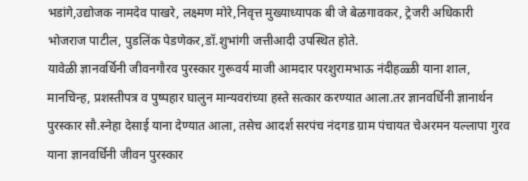भडांगे,उद्योजक नामदेव पाखरे, लक्ष्मण मोरे,निवृत्त मुख्याध्यापक बी जे बेळगावकर, ट्रेजरी अधिकारी भोजराज पाटील, पुडलिंक पेडणेकर,डॉ.शुभांगी जत्तीआदी उपस्थित होते.
यावेळी ज्ञानवर्धिनी जीवनगौरव पुरस्कार गुरूवर्य माजी आमदार परशुरामभाऊ नंदीहळ्ळी याना शाल, मानचिन्ह, प्रशस्तीपत्र व पुष्पहार घालुन मान्यवरांच्या हस्ते सत्कार करण्यात आला.तर ज्ञानवर्धिनी ज्ञानार्थन पुरस्कार सौ.स्नेहा देसाई याना देण्यात आला, तसेच आदर्श सरपंच नंदगड ग्राम पंचायत चेअरमन यल्लापा गुरव याना ज्ञानवर्धिनी जीवन पुरस्कार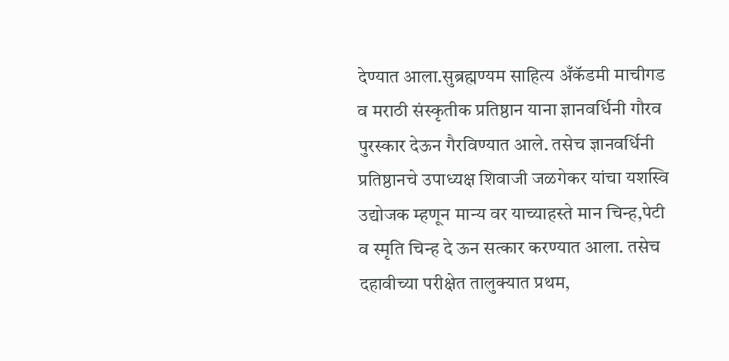देण्यात आला.सुब्रह्मण्यम साहित्य अँकॅडमी माचीगड व मराठी संस्कृतीक प्रतिष्ठान याना ज्ञानवर्धिनी गौरव पुरस्कार देऊन गैरविण्यात आले. तसेच ज्ञानवर्धिनी प्रतिष्ठानचे उपाध्यक्ष शिवाजी जळगेकर यांचा यशस्वि उद्योजक म्हणून मान्य वर याच्याहस्ते मान चिन्ह,पेटी व स्मृति चिन्ह दे ऊन सत्कार करण्यात आला. तसेच दहावीच्या परीक्षेत तालुक्यात प्रथम,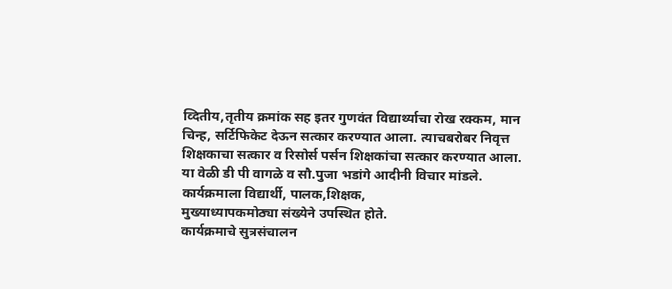व्दितीय,तृतीय क्रमांक सह इतर गुणवंत विद्यार्थ्याचा रोख रक्कम, मान चिन्ह, सर्टिफिकेट देऊन सत्कार करण्यात आला. त्याचबरोबर निवृत्त शिक्षकाचा सत्कार व रिसोर्स पर्सन शिक्षकांचा सत्कार करण्यात आला.
या वेळी डी पी वागळे व सौ.पुजा भडांगे आदीनी विचार मांडले.
कार्यक्रमाला विद्यार्थी, पालक,शिक्षक,
मुख्याध्यापकमोठ्या संख्येने उपस्थित होते.
कार्यक्रमाचे सुत्रसंचालन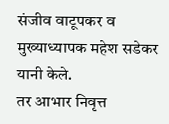संजीव वाटूपकर व मुख्याध्यापक महेश सडेकर यानी केले.
तर आभार निवृत्त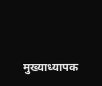मुख्याध्यापक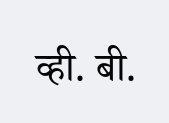व्ही. बी.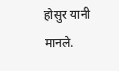होसुर यानी मानले.